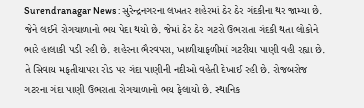Surendranagar News : સુરેન્દ્રનગરના લખતર શહેરમાં ઠેર ઠેર ગંદકીના થર જામ્યા છે. જેને લઈને રોગચાળાનો ભય પેદા થયો છે. જેમાં ઠેર ઠેર ગટરો ઉભરાતા ગંદકી થતા લોકોને ભારે હાલાકી પડી રહી છે. શહેરના ભૈરવપરા, ખાળીયાફળીમાં ગટરીયા પાણી વહી રહ્યા છે.
તે સિવાય મફતીયાપરા રોડ પર ગંદા પાણીની નદીઓ વહેતી દેખાઈ રહી છે. રોજબરોજ ગટરના ગંદા પાણી ઉભરાતા રોગચાળાનો ભય ફેલાયો છે. સ્થાનિક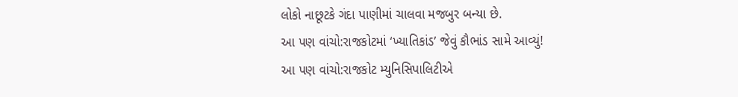લોકો નાછૂટકે ગંદા પાણીમાં ચાલવા મજબુર બન્યા છે.
આ પણ વાંચો:રાજકોટમાં ‘ખ્યાતિકાંડ’ જેવું કૌભાંડ સામે આવ્યું!
આ પણ વાંચો:રાજકોટ મ્યુનિસિપાલિટીએ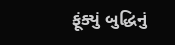ફૂંક્યું બુદ્ધિનું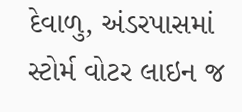દેવાળુ, અંડરપાસમાં સ્ટોર્મ વોટર લાઇન જ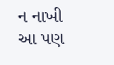ન નાખી
આ પણ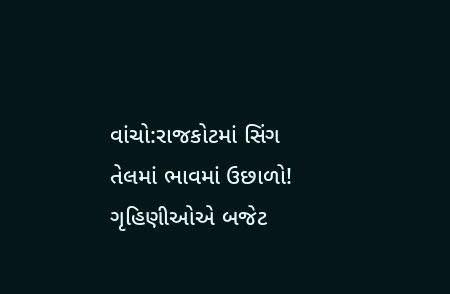વાંચો:રાજકોટમાં સિંગ તેલમાં ભાવમાં ઉછાળો! ગૃહિણીઓએ બજેટ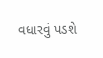વધારવું પડશે